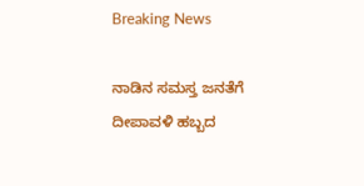Breaking News

ನಾಡಿನ ಸಮಸ್ತ ಜನತೆಗೆ ದೀಪಾವಳಿ ಹಬ್ಬದ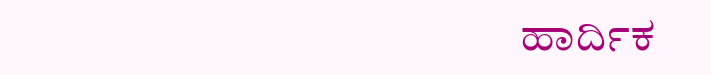ಹಾರ್ದಿಕ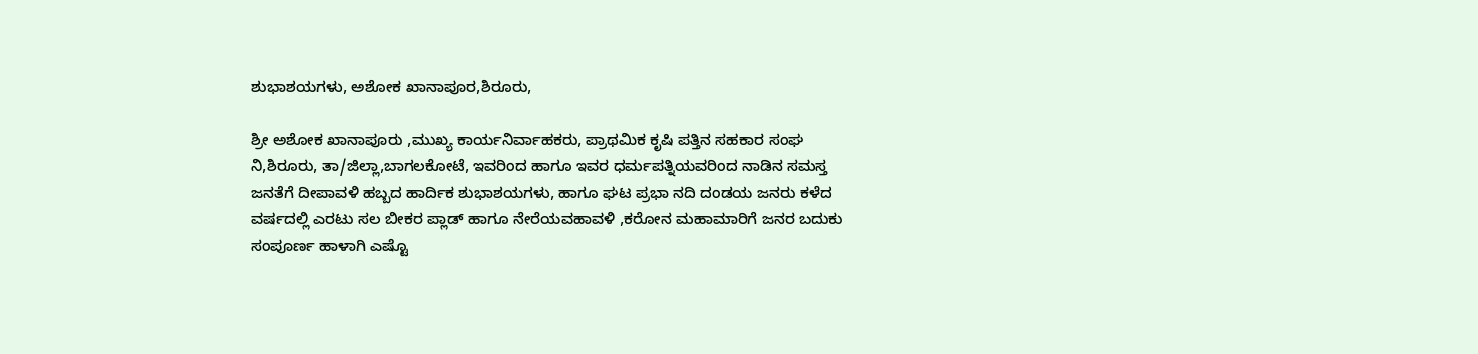ಶುಭಾಶಯಗಳು, ಅಶೋಕ ಖಾನಾಪೂರ,ಶಿರೂರು,

ಶ್ರೀ ಅಶೋಕ ಖಾನಾಪೂರು ,ಮುಖ್ಯ ಕಾರ್ಯನಿರ್ವಾಹಕರು, ಪ್ರಾಥಮಿಕ ಕೃಷಿ ಪತ್ತಿನ ಸಹಕಾರ ಸಂಘ ನಿ,ಶಿರೂರು, ತಾ/ಜಿಲ್ಲಾ,ಬಾಗಲಕೋಟೆ, ಇವರಿಂದ ಹಾಗೂ ಇವರ ಧರ್ಮಪತ್ನಿಯವರಿಂದ ನಾಡಿನ ಸಮಸ್ತ ಜನತೆಗೆ ದೀಪಾವಳಿ ಹಬ್ಬದ ಹಾರ್ದಿಕ ಶುಭಾಶಯಗಳು, ಹಾಗೂ ಘಟ ಪ್ರಭಾ ನದಿ ದಂಡಯ ಜನರು ಕಳೆದ ವರ್ಷದಲ್ಲಿ ಎರಟು ಸಲ ಬೀಕರ ಪ್ಲಾಡ್ ಹಾಗೂ ನೇರೆಯವಹಾವಳಿ ,ಕರೋನ ಮಹಾಮಾರಿಗೆ ಜನರ ಬದುಕು ಸಂಪೂರ್ಣ ಹಾಳಾಗಿ ಎಷ್ಟೊ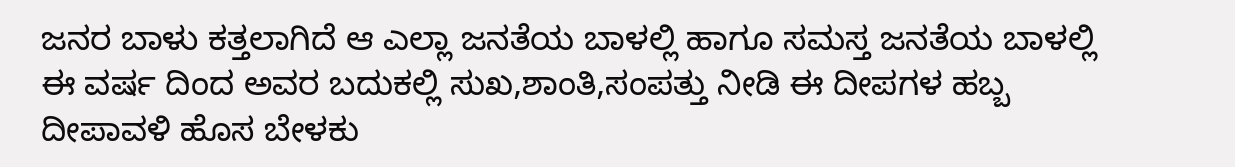ಜನರ ಬಾಳು ಕತ್ತಲಾಗಿದೆ ಆ ಎಲ್ಲಾ ಜನತೆಯ ಬಾಳಲ್ಲಿ ಹಾಗೂ ಸಮಸ್ತ ಜನತೆಯ ಬಾಳಲ್ಲಿ ಈ ವರ್ಷ ದಿಂದ ಅವರ ಬದುಕಲ್ಲಿ ಸುಖ,ಶಾಂತಿ,ಸಂಪತ್ತು ನೀಡಿ ಈ ದೀಪಗಳ ಹಬ್ಬ ದೀಪಾವಳಿ ಹೊಸ ಬೇಳಕು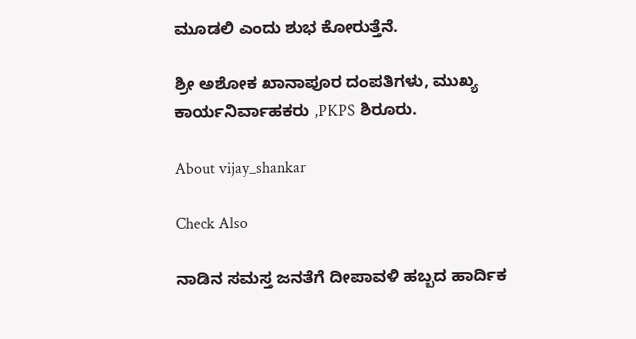ಮೂಡಲಿ ಎಂದು ಶುಭ ಕೋರುತ್ತೆನೆ.

ಶ್ರೀ ಅಶೋಕ ಖಾನಾಪೂರ ದಂಪತಿಗಳು, ಮುಖ್ಯ ಕಾರ್ಯನಿರ್ವಾಹಕರು ,PKPS ಶಿರೂರು.

About vijay_shankar

Check Also

ನಾಡಿನ ಸಮಸ್ತ ಜನತೆಗೆ ದೀಪಾವಳಿ ಹಬ್ಬದ ಹಾರ್ದಿಕ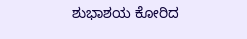ಶುಭಾಶಯ ಕೋರಿದ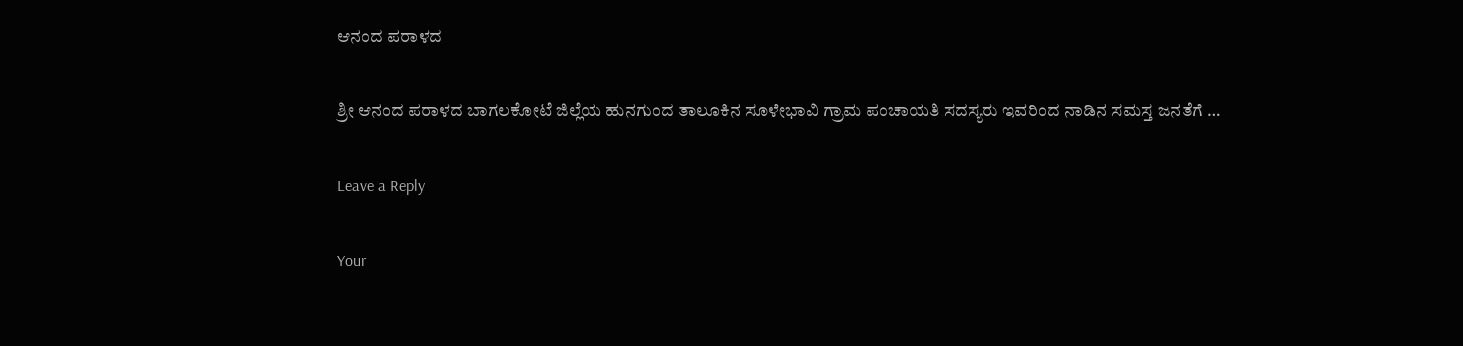ಆನಂದ ಪರಾಳದ

ಶ್ರೀ ಆನಂದ ಪರಾಳದ ಬಾಗಲಕೋಟೆ ಜಿಲ್ಲೆಯ ಹುನಗುಂದ ತಾಲೂಕಿನ ಸೂಳೇಭಾವಿ ಗ್ರಾಮ ಪಂಚಾಯತಿ ಸದಸ್ಯರು ಇವರಿಂದ ನಾಡಿನ ಸಮಸ್ತ ಜನತೆಗೆ …

Leave a Reply

Your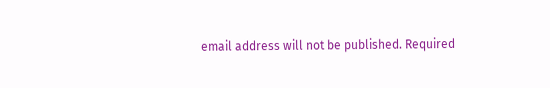email address will not be published. Required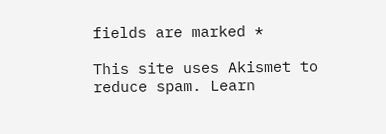fields are marked *

This site uses Akismet to reduce spam. Learn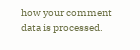how your comment data is processed.